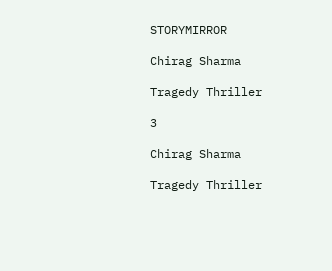STORYMIRROR

Chirag Sharma

Tragedy Thriller

3

Chirag Sharma

Tragedy Thriller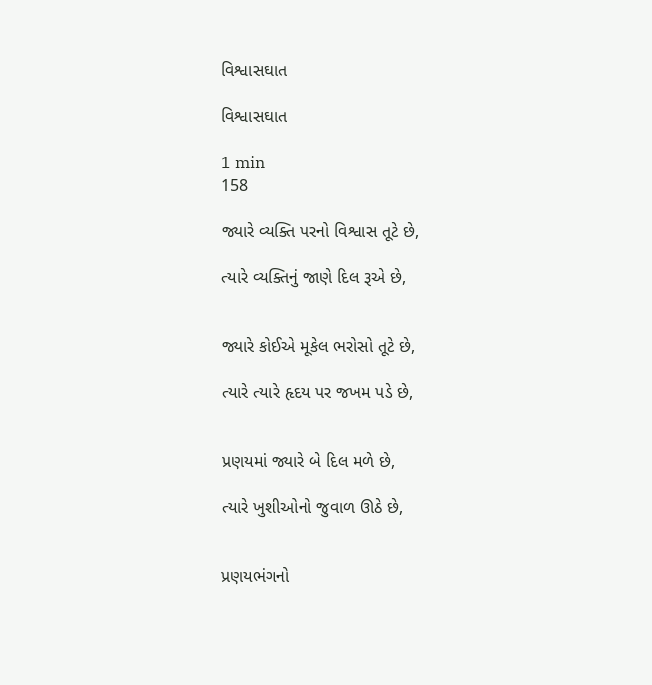વિશ્વાસઘાત

વિશ્વાસઘાત

1 min
158

જ્યારે વ્યક્તિ પરનો વિશ્વાસ તૂટે છે,

ત્યારે વ્યક્તિનું જાણે દિલ રૂએ છે,


જ્યારે કોઈએ મૂકેલ ભરોસો તૂટે છે,

ત્યારે ત્યારે હૃદય પર જખમ પડે છે,


પ્રણયમાં જ્યારે બે દિલ મળે છે,

ત્યારે ખુશીઓનો જુવાળ ઊઠે છે,


પ્રણયભંગનો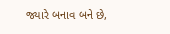જ્યારે બનાવ બને છે,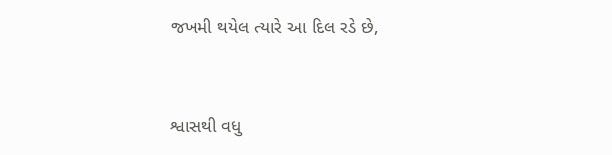જખમી થયેલ ત્યારે આ દિલ રડે છે,


શ્વાસથી વધુ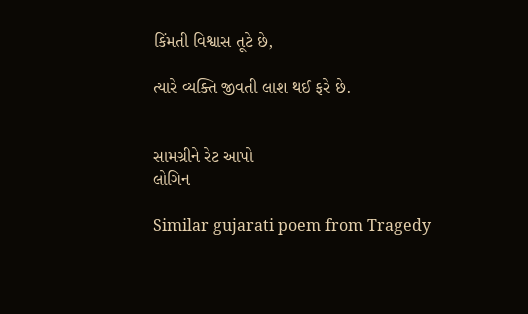કિંમતી વિશ્વાસ તૂટે છે,

ત્યારે વ્યક્તિ જીવતી લાશ થઈ ફરે છે.


સામગ્રીને રેટ આપો
લોગિન

Similar gujarati poem from Tragedy